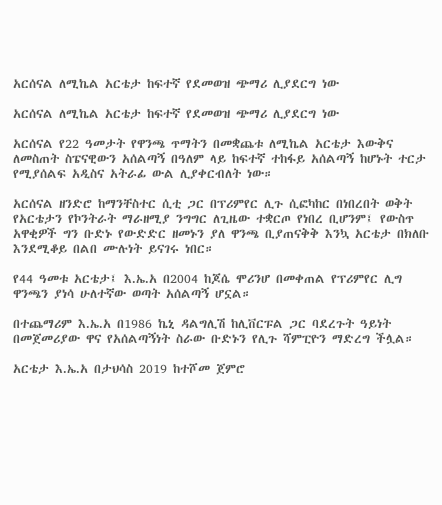አርሰናል ለሚኬል አርቴታ ከፍተኛ የደመወዝ ጭማሪ ሊያደርግ ነው

አርሰናል ለሚኬል አርቴታ ከፍተኛ የደመወዝ ጭማሪ ሊያደርግ ነው

አርሰናል የ22 ዓመታት የዋንጫ ጥማትን በመቋጨቱ ለሚኬል አርቴታ እውቅና ለመስጠት ስፔናዊውን አሰልጣኝ በዓለም ላይ ከፍተኛ ተከፋይ አሰልጣኝ ከሆኑት ተርታ የሚያሰልፍ አዲስና አትራፊ ውል ሊያቀርብለት ነው።

አርሰናል ዘንድሮ ከማንቸስተር ሲቲ ጋር በፕሪምየር ሊጉ ሲፎካከር በነበረበት ወቅት የአርቴታን የኮንትራት ማራዘሚያ ንግግር ለጊዜው ተቋርጦ የነበረ ቢሆንም፤ የውስጥ አዋቂዎች ግን ቡድኑ የውድድር ዘመኑን ያለ ዋንጫ ቢያጠናቅቅ እንኳ አርቴታ በክለቡ እንደሚቆይ በልበ ሙሉነት ይናገሩ ነበር።

የ44 ዓመቱ አርቴታ፤ እ.ኤ.አ በ2004 ከጆሴ ሞሪንሆ በመቀጠል የፕሪምየር ሊግ ዋንጫን ያነሳ ሁለተኛው ወጣት አሰልጣኝ ሆኗል።

በተጨማሪም እ.ኤ.አ በ1986 ኬኒ ዳልግሊሽ ከሊቨርፑል ጋር ባደረጉት ዓይነት በመጀመሪያው ዋና የአሰልጣኝነት ስራው ቡድኑን የሊጉ ሻምፒዮን ማድረግ ችሏል።

አርቴታ እ.ኤ.አ በታህሳስ 2019 ከተሾመ ጀምሮ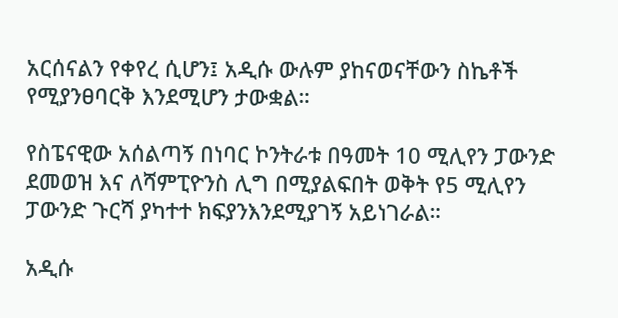አርሰናልን የቀየረ ሲሆን፤ አዲሱ ውሉም ያከናወናቸውን ስኬቶች የሚያንፀባርቅ እንደሚሆን ታውቋል።

የስፔናዊው አሰልጣኝ በነባር ኮንትራቱ በዓመት 10 ሚሊየን ፓውንድ ደመወዝ እና ለሻምፒዮንስ ሊግ በሚያልፍበት ወቅት የ5 ሚሊየን ፓውንድ ጉርሻ ያካተተ ክፍያንእንደሚያገኝ አይነገራል።

አዲሱ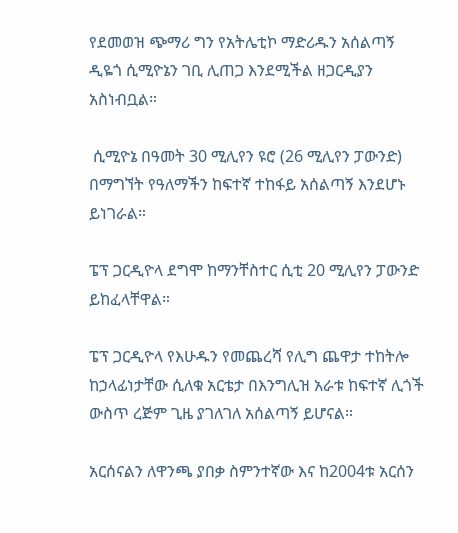የደመወዝ ጭማሪ ግን የአትሌቲኮ ማድሪዱን አሰልጣኝ ዲዬጎ ሲሚዮኔን ገቢ ሊጠጋ እንደሚችል ዘጋርዲያን አስነብቧል።

 ሲሚዮኔ በዓመት 30 ሚሊየን ዩሮ (26 ሚሊየን ፓውንድ) በማግኘት የዓለማችን ከፍተኛ ተከፋይ አሰልጣኝ እንደሆኑ ይነገራል።

ፔፕ ጋርዲዮላ ደግሞ ከማንቸስተር ሲቲ 20 ሚሊየን ፓውንድ ይከፈላቸዋል።

ፔፕ ጋርዲዮላ የእሁዱን የመጨረሻ የሊግ ጨዋታ ተከትሎ ከኃላፊነታቸው ሲለቁ አርቴታ በእንግሊዝ አራቱ ከፍተኛ ሊጎች ውስጥ ረጅም ጊዜ ያገለገለ አሰልጣኝ ይሆናል።

አርሰናልን ለዋንጫ ያበቃ ስምንተኛው እና ከ2004ቱ አርሰን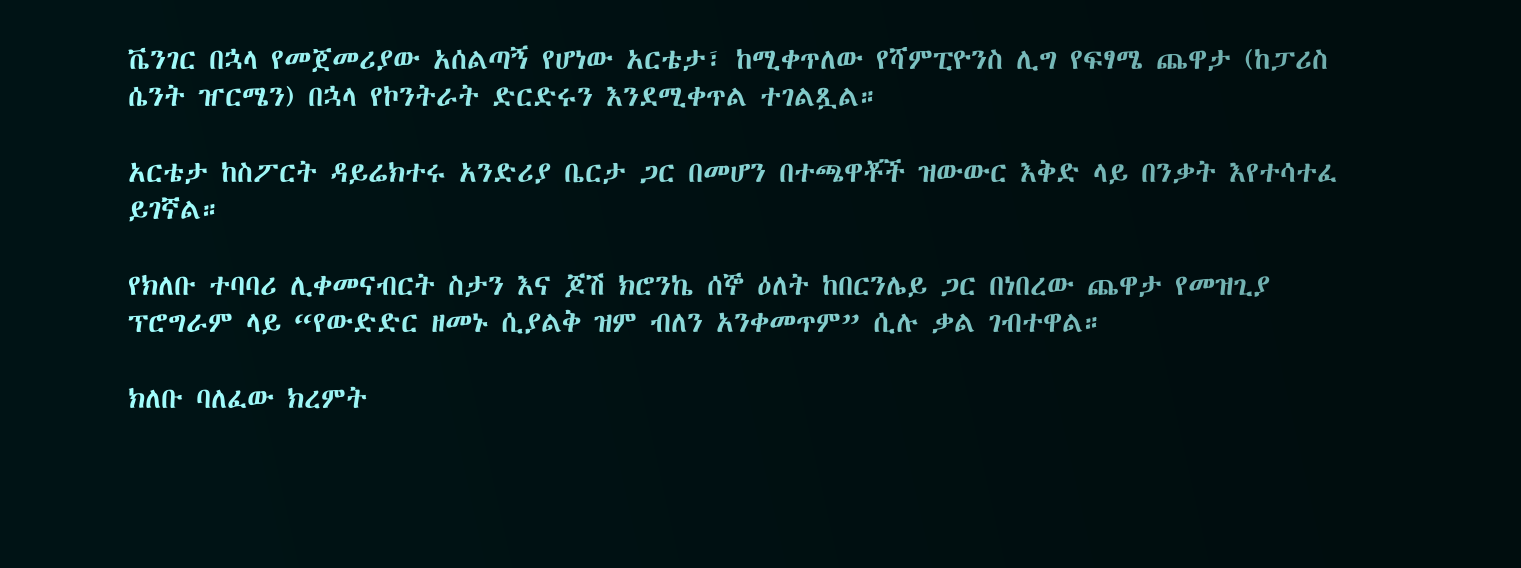ቬንገር በኋላ የመጀመሪያው አሰልጣኝ የሆነው አርቴታ፣ ከሚቀጥለው የሻምፒዮንስ ሊግ የፍፃሜ ጨዋታ (ከፓሪስ ሴንት ዠርሜን) በኋላ የኮንትራት ድርድሩን እንደሚቀጥል ተገልጿል።

አርቴታ ከስፖርት ዳይሬክተሩ አንድሪያ ቤርታ ጋር በመሆን በተጫዋቾች ዝውውር እቅድ ላይ በንቃት እየተሳተፈ ይገኛል።

የክለቡ ተባባሪ ሊቀመናብርት ስታን እና ጆሽ ክሮንኬ ሰኞ ዕለት ከበርንሌይ ጋር በነበረው ጨዋታ የመዝጊያ ፕሮግራም ላይ “የውድድር ዘመኑ ሲያልቅ ዝም ብለን አንቀመጥም” ሲሉ ቃል ገብተዋል።

ክለቡ ባለፈው ክረምት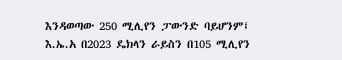እንዳወጣው 250 ሚሊየን ፓውንድ ባይሆንም፤ እ.ኤ.አ በ2023 ዴክላን ራይስን በ105 ሚሊየን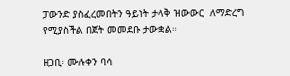ፓውንድ ያስፈረመበትን ዓይነት ታላቅ ዝውውር  ለማድረግ የሚያስችል በጀት መመደቡ ታውቋል።

ዘጋቢ፡ ሙሉቀን ባሳ